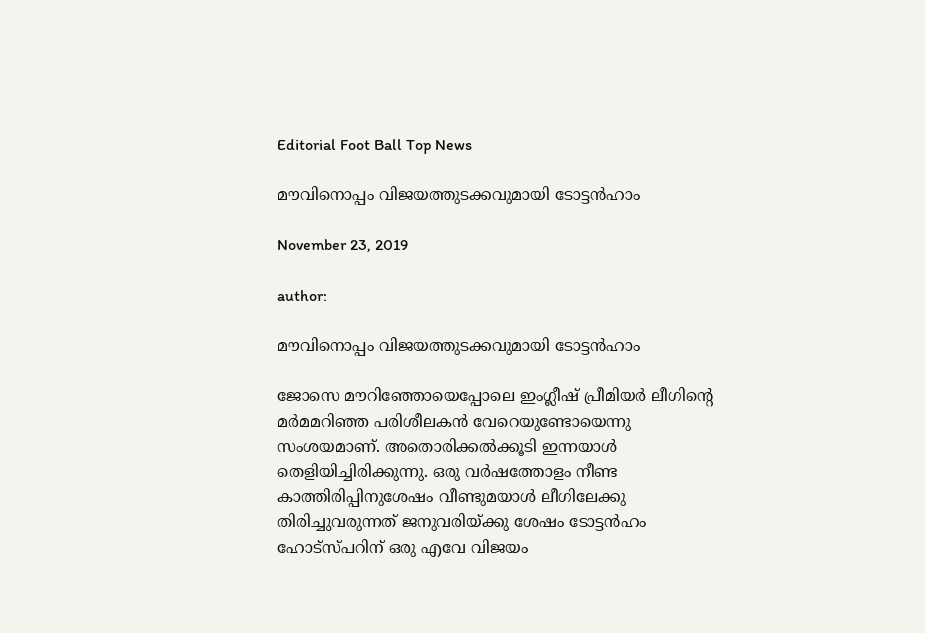Editorial Foot Ball Top News

മൗവിനൊപ്പം വിജയത്തുടക്കവുമായി ടോട്ടൻഹാം

November 23, 2019

author:

മൗവിനൊപ്പം വിജയത്തുടക്കവുമായി ടോട്ടൻഹാം

ജോസെ മൗറിഞ്ഞോയെപ്പോലെ ഇംഗ്ലീഷ് പ്രീമിയർ ലീഗിന്റെ മർമമറിഞ്ഞ പരിശീലകൻ വേറെയുണ്ടോയെന്നു സംശയമാണ്. അതൊരിക്കൽക്കൂടി ഇന്നയാൾ തെളിയിച്ചിരിക്കുന്നു. ഒരു വർഷത്തോളം നീണ്ട കാത്തിരിപ്പിനുശേഷം വീണ്ടുമയാൾ ലീഗിലേക്കു തിരിച്ചുവരുന്നത് ജനുവരിയ്ക്കു ശേഷം ടോട്ടൻഹം ഹോട്സ്പറിന് ഒരു എവേ വിജയം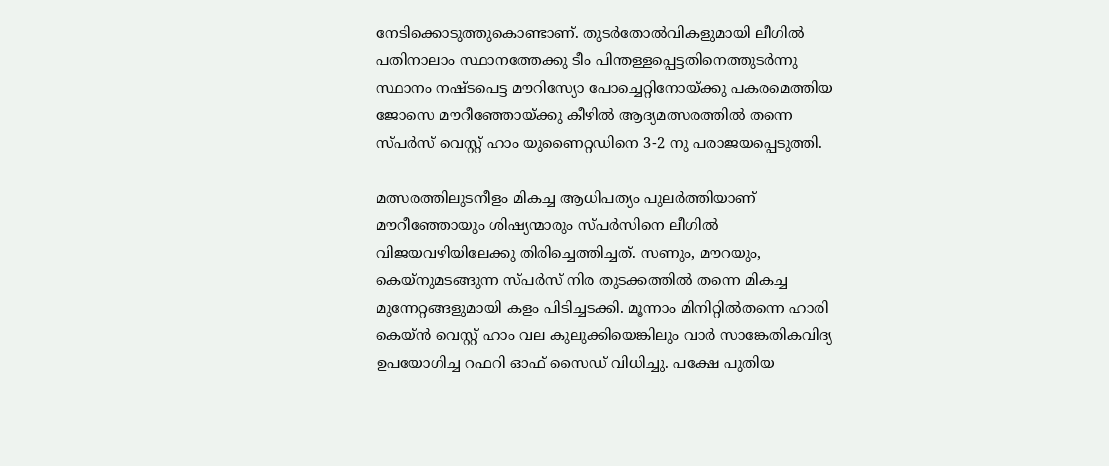നേടിക്കൊടുത്തുകൊണ്ടാണ്. തുടർതോൽവികളുമായി ലീഗിൽ പതിനാലാം സ്ഥാനത്തേക്കു ടീം പിന്തള്ളപ്പെട്ടതിനെത്തുടർന്നു സ്ഥാനം നഷ്ടപെട്ട മൗറിസ്യോ പോച്ചെറ്റിനോയ്ക്കു പകരമെത്തിയ ജോസെ മൗറീഞ്ഞോയ്ക്കു കീഴിൽ ആദ്യമത്സരത്തിൽ തന്നെ സ്‌പർസ് വെസ്റ്റ് ഹാം യുണൈറ്റഡിനെ 3-2 നു പരാജയപ്പെടുത്തി.

മത്സരത്തിലുടനീളം മികച്ച ആധിപത്യം പുലർത്തിയാണ് മൗറീഞ്ഞോയും ശിഷ്യന്മാരും സ്‌പർസിനെ ലീഗിൽ വിജയവഴിയിലേക്കു തിരിച്ചെത്തിച്ചത്. സണും, മൗറയും, കെയ്‌നുമടങ്ങുന്ന സ്‌പർസ് നിര തുടക്കത്തിൽ തന്നെ മികച്ച മുന്നേറ്റങ്ങളുമായി കളം പിടിച്ചടക്കി. മൂന്നാം മിനിറ്റിൽതന്നെ ഹാരി കെയ്ൻ വെസ്റ്റ് ഹാം വല കുലുക്കിയെങ്കിലും വാർ സാങ്കേതികവിദ്യ ഉപയോഗിച്ച റഫറി ഓഫ്‌ സൈഡ് വിധിച്ചു. പക്ഷേ പുതിയ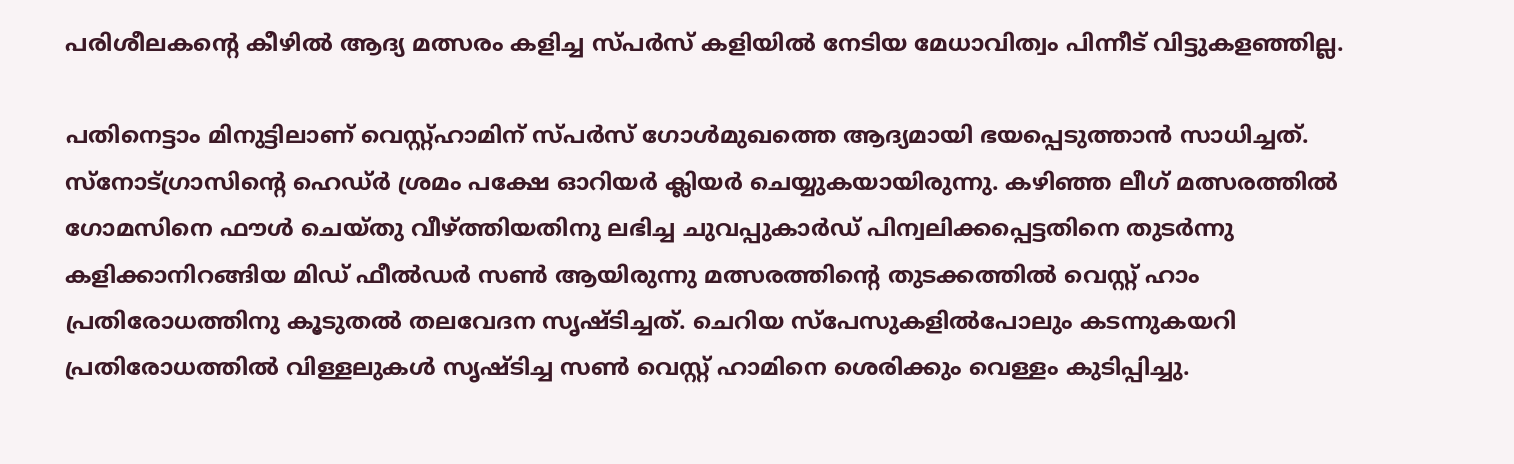പരിശീലകന്റെ കീഴിൽ ആദ്യ മത്സരം കളിച്ച സ്‌പർസ് കളിയിൽ നേടിയ മേധാവിത്വം പിന്നീട് വിട്ടുകളഞ്ഞില്ല.

പതിനെട്ടാം മിനുട്ടിലാണ് വെസ്റ്റ്ഹാമിന് സ്‌പർസ് ഗോൾമുഖത്തെ ആദ്യമായി ഭയപ്പെടുത്താൻ സാധിച്ചത്. സ്‌നോട്ഗ്രാസിന്റെ ഹെഡ്ർ ശ്രമം പക്ഷേ ഓറിയർ ക്ലിയർ ചെയ്യുകയായിരുന്നു. കഴിഞ്ഞ ലീഗ് മത്സരത്തിൽ ഗോമസിനെ ഫൗൾ ചെയ്തു വീഴ്ത്തിയതിനു ലഭിച്ച ചുവപ്പുകാർഡ് പിന്വലിക്കപ്പെട്ടതിനെ തുടർന്നു കളിക്കാനിറങ്ങിയ മിഡ് ഫീൽഡർ സൺ ആയിരുന്നു മത്സരത്തിന്റെ തുടക്കത്തിൽ വെസ്റ്റ് ഹാം പ്രതിരോധത്തിനു കൂടുതൽ തലവേദന സൃഷ്ടിച്ചത്. ചെറിയ സ്പേസുകളിൽപോലും കടന്നുകയറി പ്രതിരോധത്തിൽ വിള്ളലുകൾ സൃഷ്‌ടിച്ച സൺ വെസ്റ്റ് ഹാമിനെ ശെരിക്കും വെള്ളം കുടിപ്പിച്ചു.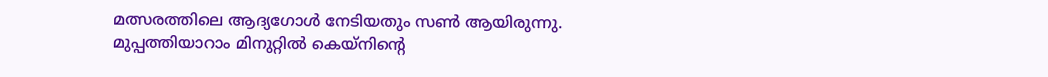മത്സരത്തിലെ ആദ്യഗോൾ നേടിയതും സൺ ആയിരുന്നു. മുപ്പത്തിയാറാം മിനുറ്റിൽ കെയ്‌നിന്റെ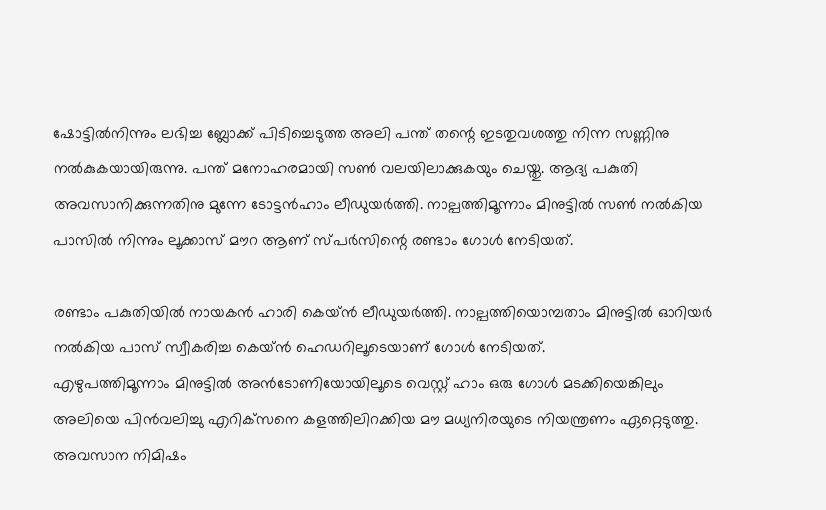ഷോട്ടിൽനിന്നും ലഭിച്ച ബ്ലോക്ക്‌ പിടിച്ചെടുത്ത അലി പന്ത് തന്റെ ഇടതുവശത്തു നിന്ന സണ്ണിനു നൽകുകയായിരുന്നു. പന്ത് മനോഹരമായി സൺ വലയിലാക്കുകയും ചെയ്തു. ആദ്യ പകുതി അവസാനിക്കുന്നതിനു മുന്നേ ടോട്ടൻഹാം ലീഡുയർത്തി. നാല്പത്തിമൂന്നാം മിനുട്ടിൽ സൺ നൽകിയ പാസിൽ നിന്നും ലൂക്കാസ് മൗറ ആണ് സ്പർസിന്റെ രണ്ടാം ഗോൾ നേടിയത്.

രണ്ടാം പകുതിയിൽ നായകൻ ഹാരി കെയ്ൻ ലീഡുയർത്തി. നാല്പത്തിയൊമ്പതാം മിനുട്ടിൽ ഓറിയർ നൽകിയ പാസ് സ്വീകരിച്ച കെയ്ൻ ഹെഡറിലൂടെയാണ് ഗോൾ നേടിയത്.
എഴുപത്തിമൂന്നാം മിനുട്ടിൽ അൻടോണിയോയിലൂടെ വെസ്റ്റ് ഹാം ഒരു ഗോൾ മടക്കിയെങ്കിലും അലിയെ പിൻവലിച്ചു എറിക്‌സനെ കളത്തിലിറക്കിയ മൗ മധ്യനിരയുടെ നിയന്ത്രണം ഏറ്റെടുത്തു.
അവസാന നിമിഷം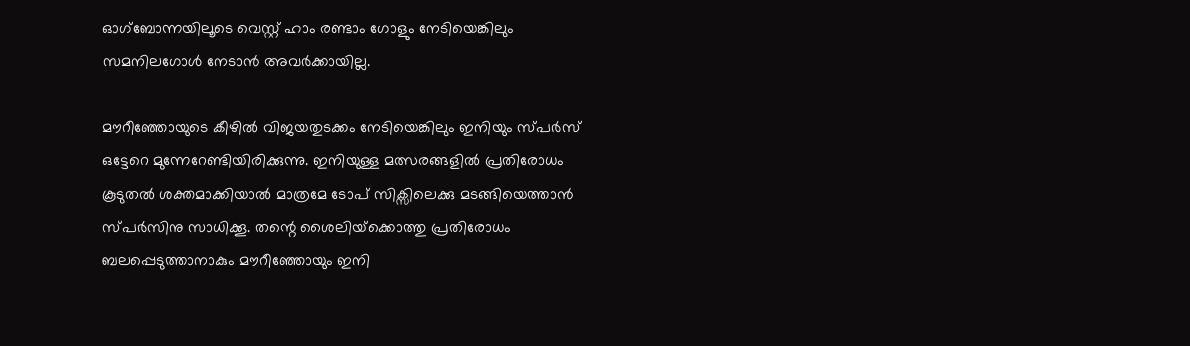ഓഗ്‌ബോന്നയിലൂടെ വെസ്റ്റ് ഹാം രണ്ടാം ഗോളും നേടിയെങ്കിലും സമനിലഗോൾ നേടാൻ അവർക്കായില്ല.

മൗറീഞ്ഞോയുടെ കീഴിൽ വിജയതുടക്കം നേടിയെങ്കിലും ഇനിയും സ്‌പർസ് ഒട്ടേറെ മുന്നേറേണ്ടിയിരിക്കുന്നു. ഇനിയുള്ള മത്സരങ്ങളിൽ പ്രതിരോധം കൂടുതൽ ശക്തമാക്കിയാൽ മാത്രമേ ടോപ് സിക്സിലെക്കു മടങ്ങിയെത്താൻ സ്‌പർസിനു സാധിക്കൂ. തന്റെ ശൈലിയ്‌ക്കൊത്തു പ്രതിരോധം ബലപ്പെടുത്താനാകും മൗറീഞ്ഞോയും ഇനി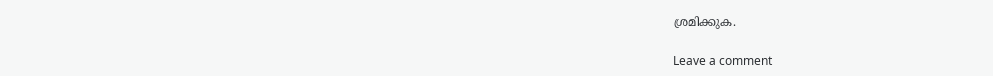ശ്രമിക്കുക.

Leave a comment